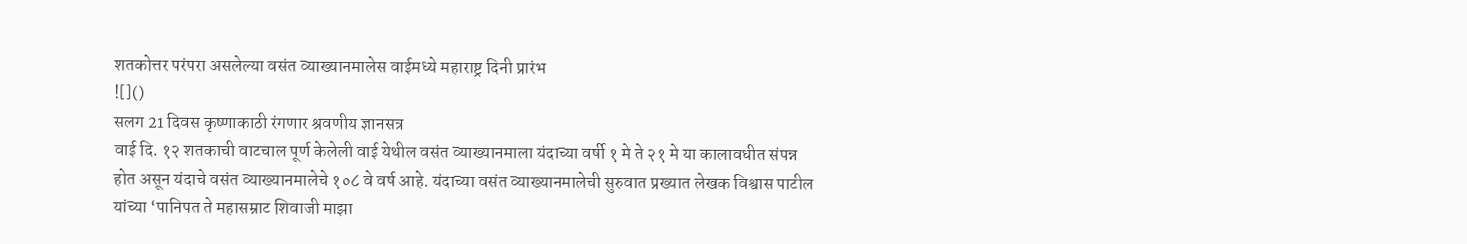शतकोत्तर परंपरा असलेल्या वसंत व्याख्यानमालेस वाईमध्ये महाराष्ट्र दिनी प्रारंभ
![]()
सलग 21 दिवस कृष्णाकाठी रंगणार श्रवणीय ज्ञानसत्र
वाई दि. १२ शतकाची वाटचाल पूर्ण केलेली वाई येथील वसंत व्याख्यानमाला यंदाच्या वर्षी १ मे ते २१ मे या कालावधीत संपन्न होत असून यंदाचे वसंत व्याख्यानमालेचे १०८ वे वर्ष आहे. यंदाच्या वसंत व्याख्यानमालेची सुरुवात प्रख्यात लेखक विश्वास पाटील यांच्या ‘पानिपत ते महासम्राट शिवाजी माझा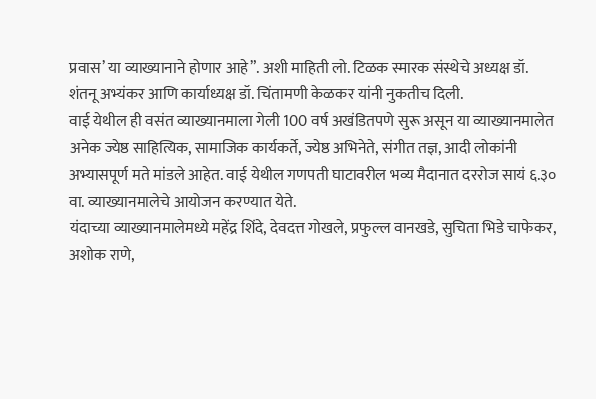प्रवास’ या व्याख्यानाने होणार आहे”. अशी माहिती लो. टिळक स्मारक संस्थेचे अध्यक्ष डॉ. शंतनू अभ्यंकर आणि कार्याध्यक्ष डॉ. चिंतामणी केळकर यांनी नुकतीच दिली.
वाई येथील ही वसंत व्याख्यानमाला गेली 100 वर्ष अखंडितपणे सुरू असून या व्याख्यानमालेत अनेक ज्येष्ठ साहित्यिक, सामाजिक कार्यकर्ते, ज्येष्ठ अभिनेते, संगीत तज्ञ, आदी लोकांनी अभ्यासपूर्ण मते मांडले आहेत. वाई येथील गणपती घाटावरील भव्य मैदानात दररोज सायं ६.३० वा. व्याख्यानमालेचे आयोजन करण्यात येते.
यंदाच्या व्याख्यानमालेमध्ये महेंद्र शिंदे, देवदत्त गोखले, प्रफुल्ल वानखडे, सुचिता भिडे चाफेकर, अशोक राणे,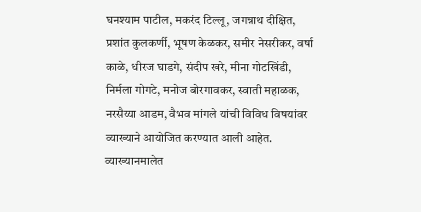घनश्याम पाटील, मकरंद टिल्लू, जगन्नाथ दीक्षित, प्रशांत कुलकर्णी, भूषण केळकर, समीर नेसरीकर, वर्षा काळे, धीरज घाडगे, संदीप खरे, मीना गोटखिंडी, निर्मला गोगटे, मनोज बोरगावकर, स्वाती महाळक, नरसैय्या आडम, वैभव मांगले यांची विविध विषयांवर व्याख्याने आयोजित करण्यात आली आहेत.
व्याख्यानमालेत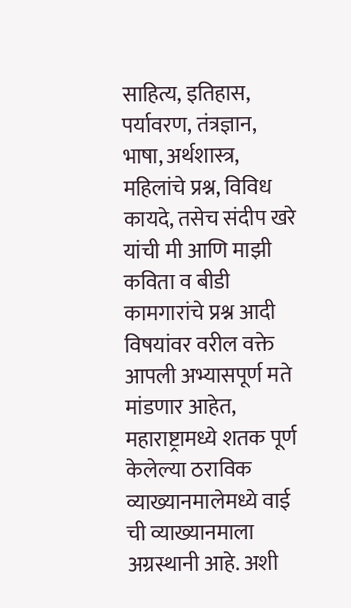साहित्य, इतिहास, पर्यावरण, तंत्रज्ञान, भाषा, अर्थशास्त्र, महिलांचे प्रश्न, विविध कायदे, तसेच संदीप खरे यांची मी आणि माझी कविता व बीडी कामगारांचे प्रश्न आदी विषयांवर वरील वक्ते आपली अभ्यासपूर्ण मते मांडणार आहेत, महाराष्ट्रामध्ये शतक पूर्ण केलेल्या ठराविक व्याख्यानमालेमध्ये वाई ची व्याख्यानमाला अग्रस्थानी आहे. अशी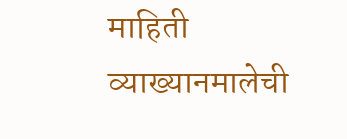माहिती व्याख्यानमालेची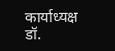कार्याध्यक्ष डॉ.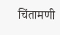चिंतामणी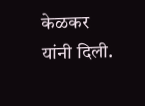केळकर यांनी दिली.